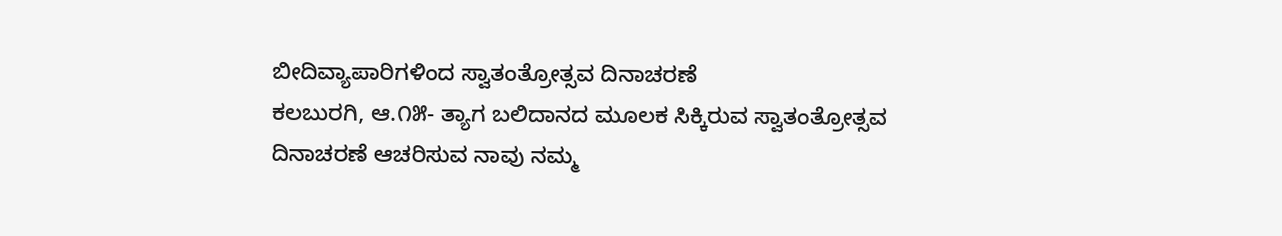ಬೀದಿವ್ಯಾಪಾರಿಗಳಿಂದ ಸ್ವಾತಂತ್ರೋತ್ಸವ ದಿನಾಚರಣೆ
ಕಲಬುರಗಿ, ಆ.೧೫- ತ್ಯಾಗ ಬಲಿದಾನದ ಮೂಲಕ ಸಿಕ್ಕಿರುವ ಸ್ವಾತಂತ್ರೋತ್ಸವ ದಿನಾಚರಣೆ ಆಚರಿಸುವ ನಾವು ನಮ್ಮ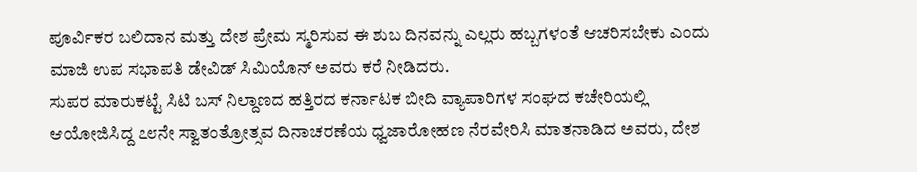ಪೂರ್ವಿಕರ ಬಲಿದಾನ ಮತ್ತು ದೇಶ ಪ್ರೇಮ ಸ್ಮರಿಸುವ ಈ ಶುಬ ದಿನವನ್ನು ಎಲ್ಲರು ಹಬ್ಬಗಳಂತೆ ಆಚರಿಸಬೇಕು ಎಂದು ಮಾಜಿ ಉಪ ಸಭಾಪತಿ ಡೇವಿಡ್ ಸಿಮಿಯೊನ್ ಅವರು ಕರೆ ನೀಡಿದರು.
ಸುಪರ ಮಾರುಕಟ್ಟೆ ಸಿಟಿ ಬಸ್ ನಿಲ್ದಾಣದ ಹತ್ತಿರದ ಕರ್ನಾಟಕ ಬೀದಿ ವ್ಯಾಪಾರಿಗಳ ಸಂಘದ ಕಚೇರಿಯಲ್ಲಿ ಆಯೋಜಿಸಿದ್ದ ೭೮ನೇ ಸ್ವಾತಂತ್ರೋತ್ಸವ ದಿನಾಚರಣೆಯ ಧ್ವಜಾರೋಹಣ ನೆರವೇರಿಸಿ ಮಾತನಾಡಿದ ಅವರು, ದೇಶ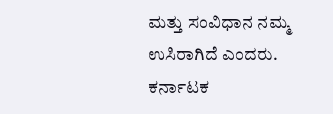ಮತ್ತು ಸಂವಿಧಾನ ನಮ್ಮ ಉಸಿರಾಗಿದೆ ಎಂದರು.
ಕರ್ನಾಟಕ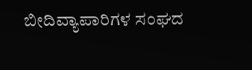ಬೀದಿವ್ಯಾಪಾರಿಗಳ ಸಂಘದ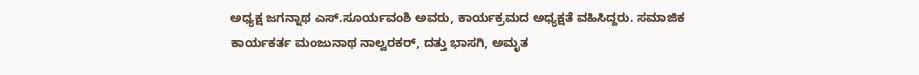ಅಧ್ಯಕ್ಷ ಜಗನ್ನಾಥ ಎಸ್.ಸೂರ್ಯವಂಶಿ ಅವರು, ಕಾರ್ಯಕ್ರಮದ ಅಧ್ಯಕ್ಷತೆ ವಹಿಸಿದ್ದರು. ಸಮಾಜಿಕ ಕಾರ್ಯಕರ್ತ ಮಂಜುನಾಥ ನಾಲ್ವರಕರ್, ದತ್ತು ಭಾಸಗಿ, ಅಮೃತ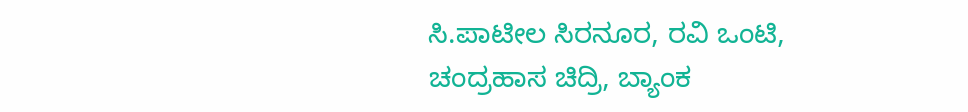ಸಿ.ಪಾಟೀಲ ಸಿರನೂರ, ರವಿ ಒಂಟಿ, ಚಂದ್ರಹಾಸ ಚಿದ್ರಿ, ಬ್ಯಾಂಕ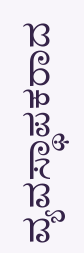ವ್ಯವಸ್ಥಾಪಕರಾದ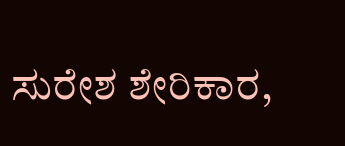ಸುರೇಶ ಶೇರಿಕಾರ,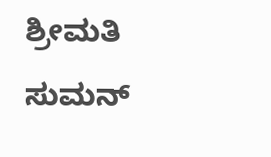ಶ್ರೀಮತಿ ಸುಮನ್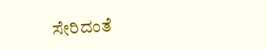ಸೇರಿದಂತೆ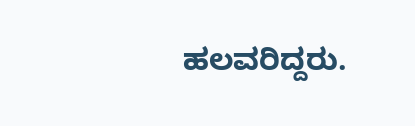ಹಲವರಿದ್ದರು.